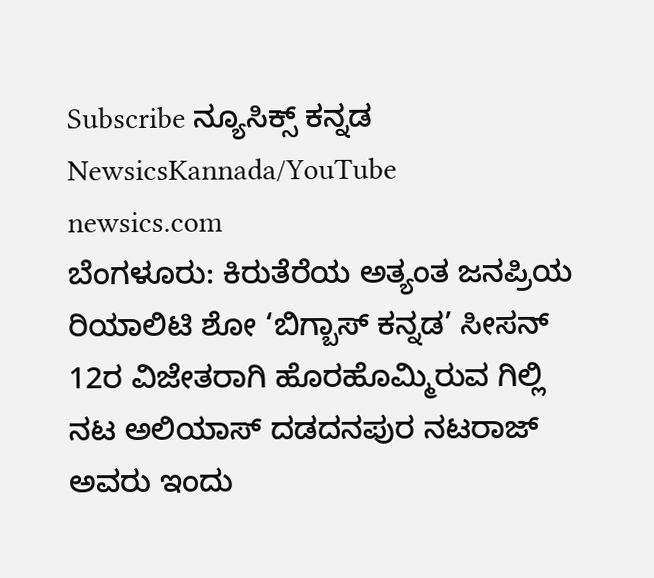Subscribe ನ್ಯೂಸಿಕ್ಸ್ ಕನ್ನಡ NewsicsKannada/YouTube
newsics.com
ಬೆಂಗಳೂರು: ಕಿರುತೆರೆಯ ಅತ್ಯಂತ ಜನಪ್ರಿಯ ರಿಯಾಲಿಟಿ ಶೋ ‘ಬಿಗ್ಬಾಸ್ ಕನ್ನಡ’ ಸೀಸನ್ 12ರ ವಿಜೇತರಾಗಿ ಹೊರಹೊಮ್ಮಿರುವ ಗಿಲ್ಲಿ ನಟ ಅಲಿಯಾಸ್ ದಡದನಪುರ ನಟರಾಜ್ ಅವರು ಇಂದು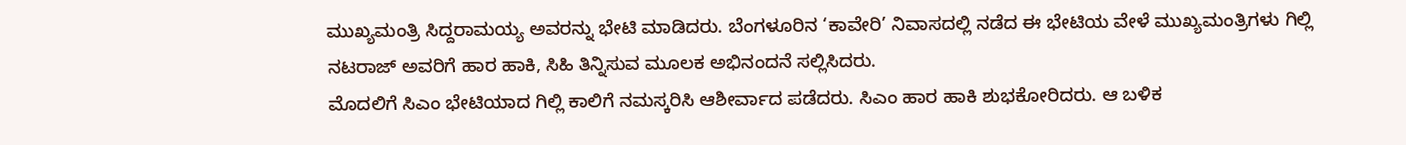ಮುಖ್ಯಮಂತ್ರಿ ಸಿದ್ದರಾಮಯ್ಯ ಅವರನ್ನು ಭೇಟಿ ಮಾಡಿದರು. ಬೆಂಗಳೂರಿನ ‘ಕಾವೇರಿ’ ನಿವಾಸದಲ್ಲಿ ನಡೆದ ಈ ಭೇಟಿಯ ವೇಳೆ ಮುಖ್ಯಮಂತ್ರಿಗಳು ಗಿಲ್ಲಿ ನಟರಾಜ್ ಅವರಿಗೆ ಹಾರ ಹಾಕಿ, ಸಿಹಿ ತಿನ್ನಿಸುವ ಮೂಲಕ ಅಭಿನಂದನೆ ಸಲ್ಲಿಸಿದರು.
ಮೊದಲಿಗೆ ಸಿಎಂ ಭೇಟಿಯಾದ ಗಿಲ್ಲಿ ಕಾಲಿಗೆ ನಮಸ್ಕರಿಸಿ ಆಶೀರ್ವಾದ ಪಡೆದರು. ಸಿಎಂ ಹಾರ ಹಾಕಿ ಶುಭಕೋರಿದರು. ಆ ಬಳಿಕ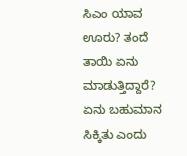ಸಿಎಂ ಯಾವ ಊರು? ತಂದೆ ತಾಯಿ ಏನು ಮಾಡುತ್ತಿದ್ದಾರೆ? ಏನು ಬಹುಮಾನ ಸಿಕ್ಕಿತು ಎಂದು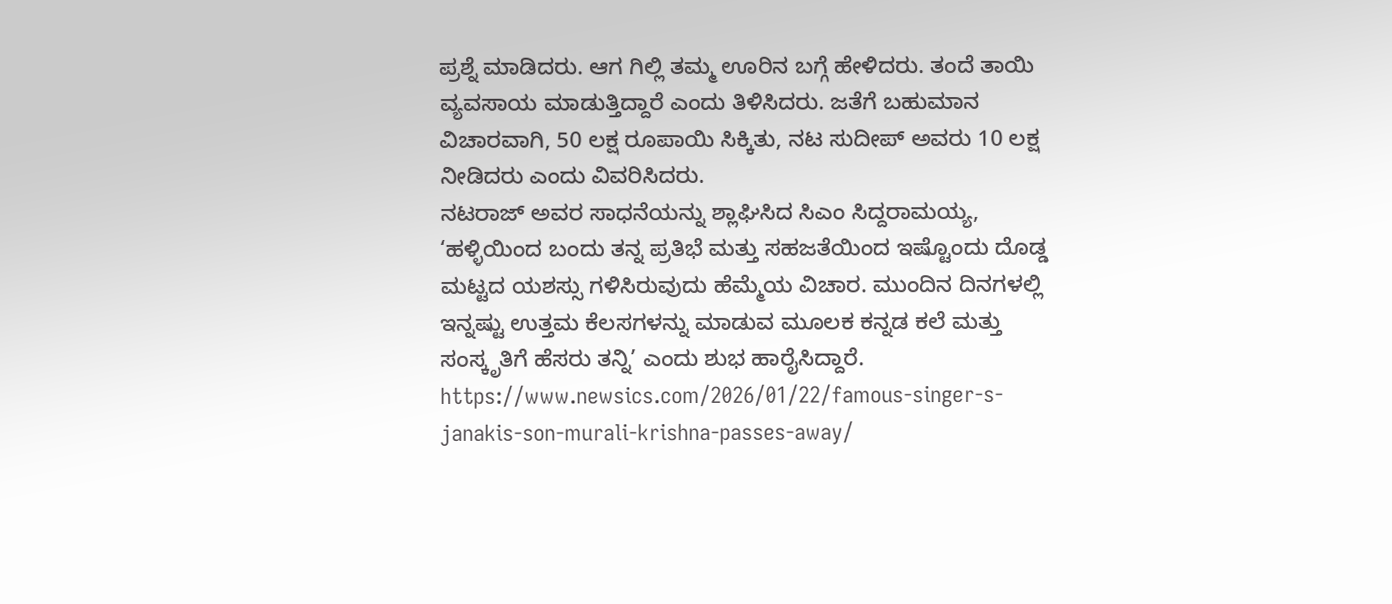ಪ್ರಶ್ನೆ ಮಾಡಿದರು. ಆಗ ಗಿಲ್ಲಿ ತಮ್ಮ ಊರಿನ ಬಗ್ಗೆ ಹೇಳಿದರು. ತಂದೆ ತಾಯಿ ವ್ಯವಸಾಯ ಮಾಡುತ್ತಿದ್ದಾರೆ ಎಂದು ತಿಳಿಸಿದರು. ಜತೆಗೆ ಬಹುಮಾನ ವಿಚಾರವಾಗಿ, 50 ಲಕ್ಷ ರೂಪಾಯಿ ಸಿಕ್ಕಿತು, ನಟ ಸುದೀಪ್ ಅವರು 10 ಲಕ್ಷ ನೀಡಿದರು ಎಂದು ವಿವರಿಸಿದರು.
ನಟರಾಜ್ ಅವರ ಸಾಧನೆಯನ್ನು ಶ್ಲಾಘಿಸಿದ ಸಿಎಂ ಸಿದ್ದರಾಮಯ್ಯ, ‘ಹಳ್ಳಿಯಿಂದ ಬಂದು ತನ್ನ ಪ್ರತಿಭೆ ಮತ್ತು ಸಹಜತೆಯಿಂದ ಇಷ್ಟೊಂದು ದೊಡ್ಡ ಮಟ್ಟದ ಯಶಸ್ಸು ಗಳಿಸಿರುವುದು ಹೆಮ್ಮೆಯ ವಿಚಾರ. ಮುಂದಿನ ದಿನಗಳಲ್ಲಿ ಇನ್ನಷ್ಟು ಉತ್ತಮ ಕೆಲಸಗಳನ್ನು ಮಾಡುವ ಮೂಲಕ ಕನ್ನಡ ಕಲೆ ಮತ್ತು ಸಂಸ್ಕೃತಿಗೆ ಹೆಸರು ತನ್ನಿ’ ಎಂದು ಶುಭ ಹಾರೈಸಿದ್ದಾರೆ.
https://www.newsics.com/2026/01/22/famous-singer-s-janakis-son-murali-krishna-passes-away/